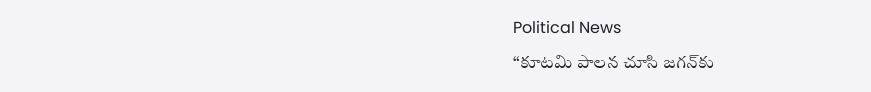Political News

“కూట‌మి పాల‌న చూసి జ‌గ‌న్‌కు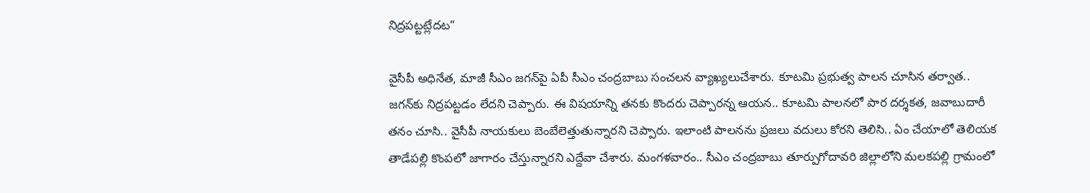నిద్ర‌ప‌ట్ట‌ట్లేదట‌”

వైసీపీ అధినేత‌, మాజీ సీఎం జ‌గ‌న్‌పై ఏపీ సీఎం చంద్ర‌బాబు సంచ‌ల‌న వ్యాఖ్య‌లుచేశారు. కూట‌మి ప్ర‌భుత్వ పాల‌న చూసిన తర్వాత‌.. జ‌గ‌న్‌కు నిద్ర‌ప‌ట్ట‌డం లేద‌ని చెప్పారు. ఈ విష‌యాన్ని త‌న‌కు కొంద‌రు చెప్పార‌న్న ఆయ‌న‌.. కూట‌మి పాల‌న‌లో పార ద‌ర్శ‌క‌త‌, జ‌వాబుదారీ త‌నం చూసి.. వైసీపీ నాయ‌కులు బెంబేలెత్తుతున్నార‌ని చెప్పారు. ఇలాంటి పాల‌న‌ను ప్ర‌జ‌లు వ‌దులు కోర‌ని తెలిసి.. ఏం చేయాలో తెలియ‌క తాడేప‌ల్లి కొంప‌లో జాగారం చేస్తున్నార‌ని ఎద్దేవా చేశారు. మంగ‌ళ‌వారం.. సీఎం చంద్ర‌బాబు తూర్పుగోదావ‌రి జిల్లాలోని మ‌ల‌క‌ప‌ల్లి గ్రామంలో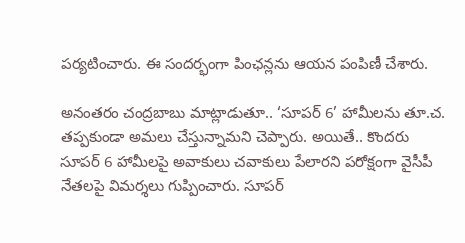ప‌ర్య‌టించారు. ఈ సంద‌ర్భంగా పింఛ‌న్ల‌ను ఆయ‌న పంపిణీ చేశారు.

అనంత‌రం చంద్ర‌బాబు మాట్లాడుతూ.. ‘సూప‌ర్ 6’ హామీల‌ను తూ.చ‌. త‌ప్ప‌కుండా అమ‌లు చేస్తున్నామ‌ని చెప్పారు. అయితే.. కొంద‌రు సూప‌ర్ 6 హామీల‌పై అవాకులు చ‌వాకులు పేలార‌ని ప‌రోక్షంగా వైసీపీ నేత‌ల‌పై విమ‌ర్శ‌లు గుప్పించారు. సూప‌ర్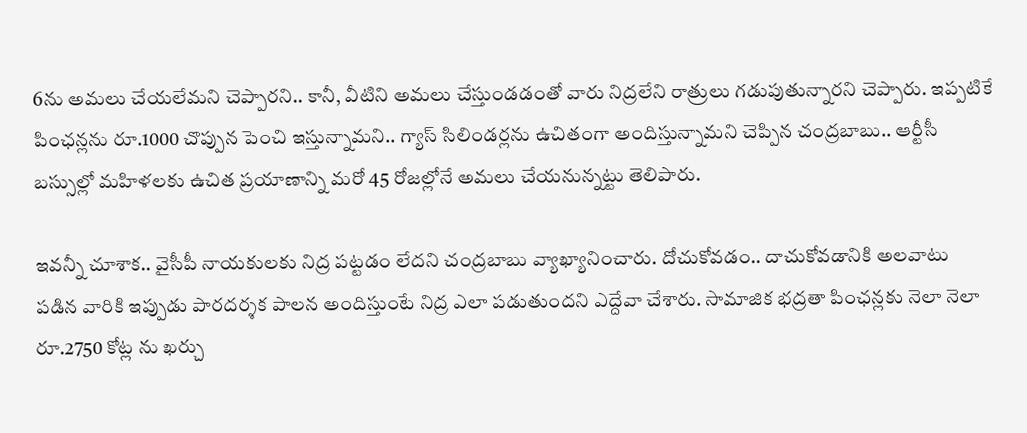6ను అమ‌లు చేయ‌లేమ‌ని చెప్పార‌ని.. కానీ, వీటిని అమ‌లు చేస్తుండ‌డంతో వారు నిద్ర‌లేని రాత్రులు గడుపుతున్నార‌ని చెప్పారు. ఇప్ప‌టికే పింఛ‌న్ల‌ను రూ.1000 చొప్పున పెంచి ఇస్తున్నామ‌ని.. గ్యాస్ సిలిండ‌ర్ల‌ను ఉచితంగా అందిస్తున్నామ‌ని చెప్పిన చంద్ర‌బాబు.. ఆర్టీసీ బ‌స్సుల్లో మ‌హిళ‌ల‌కు ఉచిత ప్ర‌యాణాన్ని మ‌రో 45 రోజ‌ల్లోనే అమ‌లు చేయ‌నున్న‌ట్టు తెలిపారు.

ఇవ‌న్నీ చూశాక‌.. వైసీపీ నాయ‌కుల‌కు నిద్ర ప‌ట్ట‌డం లేద‌ని చంద్ర‌బాబు వ్యాఖ్యానించారు. దోచుకోవ‌డం.. దాచుకోవడానికి అల‌వాటు ప‌డిన వారికి ఇప్పుడు పార‌దర్శ‌క పాల‌న అందిస్తుంటే నిద్ర ఎలా ప‌డుతుంద‌ని ఎద్దేవా చేశారు. సామాజిక భ‌ద్ర‌తా పింఛ‌న్ల‌కు నెలా నెలా రూ.2750 కోట్ల ను ఖ‌ర్చు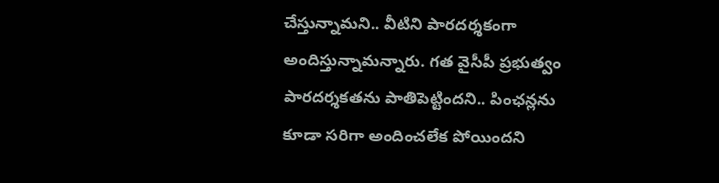చేస్తున్నామ‌ని.. వీటిని పార‌ద‌ర్శ‌కంగా అందిస్తున్నామ‌న్నారు. గ‌త వైసీపీ ప్ర‌భుత్వం పార‌ద‌ర్శ‌కత‌ను పాతిపెట్టింద‌ని.. పింఛ‌న్ల‌ను కూడా స‌రిగా అందించ‌లేక పోయింద‌ని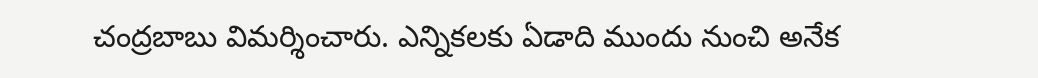చంద్ర‌బాబు విమ‌ర్శించారు. ఎన్నిక‌ల‌కు ఏడాది ముందు నుంచి అనేక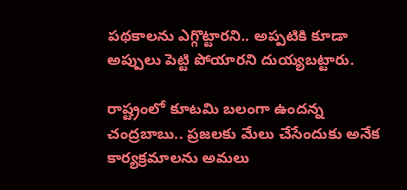ప‌థ‌కాల‌ను ఎగ్గొట్టార‌ని.. అప్ప‌టికి కూడా అప్పులు పెట్టి పోయార‌ని దుయ్య‌బ‌ట్టారు.

రాష్ట్రంలో కూట‌మి బ‌లంగా ఉంద‌న్న చంద్ర‌బాబు.. ప్ర‌జ‌ల‌కు మేలు చేసేందుకు అనేక కార్య‌క్ర‌మాల‌ను అమ‌లు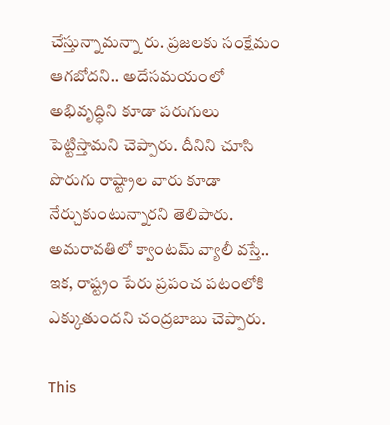చేస్తున్నామ‌న్నా రు. ప్ర‌జ‌ల‌కు సంక్షేమం ఆగ‌బోద‌ని.. అదేస‌మ‌యంలో అభివృద్ధిని కూడా ప‌రుగులు పెట్టిస్తామ‌ని చెప్పారు. దీనిని చూసి పొరుగు రాష్ట్రాల వారు కూడా నేర్చుకుంటున్నార‌ని తెలిపారు. అమ‌రావ‌తిలో క్వాంట‌మ్ వ్యాలీ వ‌స్తే.. ఇక‌, రాష్ట్రం పేరు ప్ర‌పంచ ప‌టంలోకి ఎక్కుతుంద‌ని చంద్ర‌బాబు చెప్పారు.

This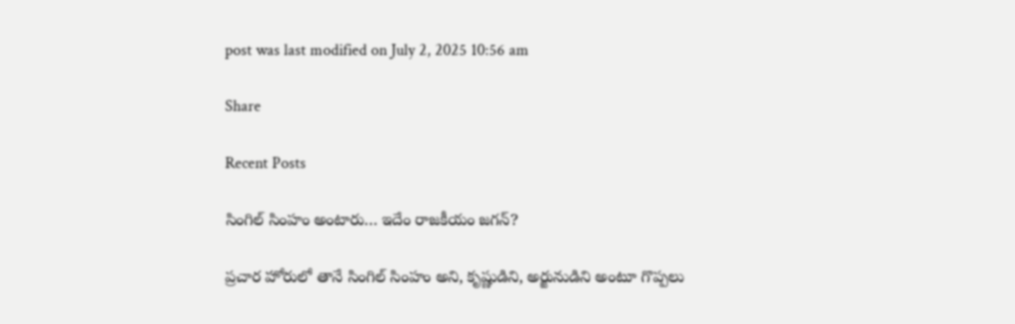post was last modified on July 2, 2025 10:56 am

Share

Recent Posts

సింగిల్ సింహం అంటారు… ఇదేం రాజకీయం జగన్?

ప్రచార హోరులో తానే సింగిల్ సింహం అని, కృష్ణుడిని, అర్జునుడిని అంటూ గొప్పలు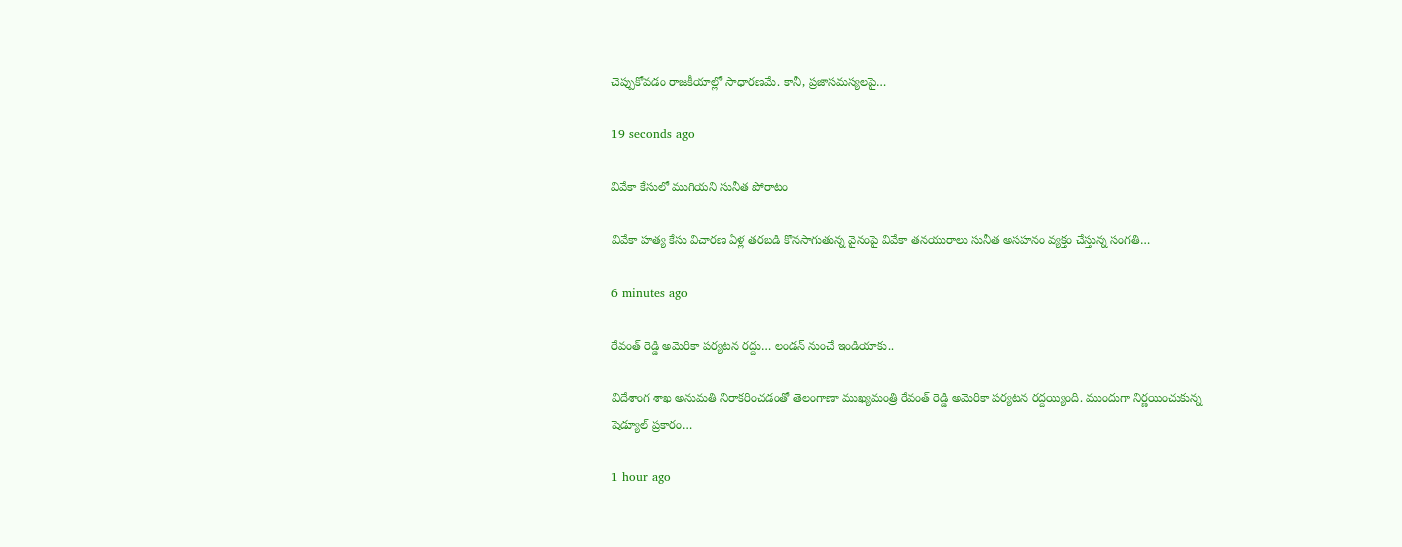చెప్పుకోవడం రాజకీయాల్లో సాధారణమే. కానీ, ప్రజాసమస్యలపై…

19 seconds ago

వివేకా కేసులో ముగియని సునీత పోరాటం

వివేకా హత్య కేసు విచారణ ఏళ్ల తరబడి కొనసాగుతున్న వైనంపై వివేకా తనయురాలు సునీత అసహనం వ్యక్తం చేస్తున్న సంగతి…

6 minutes ago

రేవంత్ రెడ్డి అమెరికా పర్యటన రద్దు… లండన్ నుంచే ఇండియాకు..

విదేశాంగ శాఖ అనుమతి నిరాకరించడంతో తెలంగాణా ముఖ్యమంత్రి రేవంత్ రెడ్డి అమెరికా పర్యటన రద్దయ్యింది. ముందుగా నిర్ణయించుకున్న షెడ్యూల్ ప్రకారం…

1 hour ago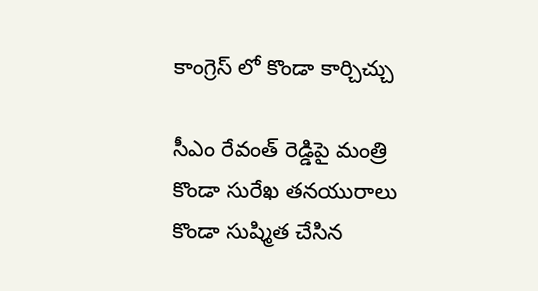కాంగ్రెస్ లో కొండా కార్చిచ్చు

సీఎం రేవంత్ రెడ్డిపై మంత్రి కొండా సురేఖ తనయురాలు కొండా సుష్మిత చేసిన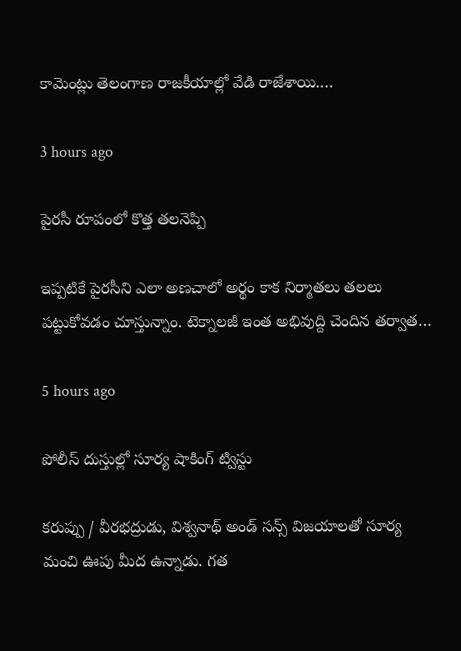కామెంట్లు తెలంగాణ రాజకీయాల్లో వేడి రాజేశాయి.…

3 hours ago

పైరసీ రూపంలో కొత్త తలనెప్పి

ఇప్పటికే పైరసీని ఎలా అణచాలో అర్థం కాక నిర్మాతలు తలలు పట్టుకోవడం చూస్తున్నాం. టెక్నాలజీ ఇంత అభివుద్ది చెందిన తర్వాత…

5 hours ago

పోలీస్ దుస్తుల్లో సూర్య షాకింగ్ ట్విస్టు

కరుప్పు / వీరభద్రుడు, విశ్వనాథ్ అండ్ సన్స్ విజయాలతో సూర్య మంచి ఊపు మీద ఉన్నాడు. గత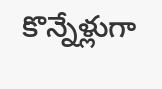కొన్నేళ్లుగా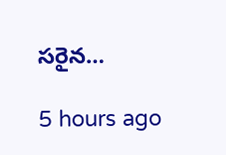సరైన…

5 hours ago